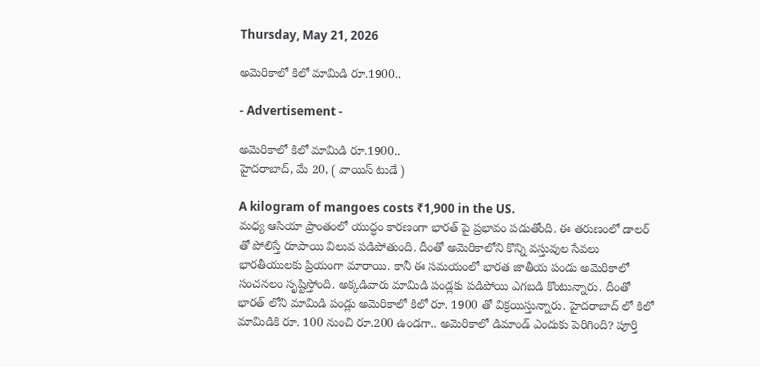Thursday, May 21, 2026

అమెరికాలో కిలో మామిడి రూ.1900..

- Advertisement -

అమెరికాలో కిలో మామిడి రూ.1900..
హైదరాబాద్, మే 20, ( వాయిస్ టుడే )

A kilogram of mangoes costs ₹1,900 in the US.
మధ్య ఆసియా ప్రాంతంలో యుద్ధం కారణంగా భారత్ పై ప్రభావం పడుతోంది. ఈ తరుణంలో డాలర్ తో పోలిస్తే రూపాయి విలువ పడిపోతుంది. దీంతో అమెరికాలోని కొన్ని వస్తువుల సేవలు భారతీయులకు ప్రియంగా మారాయి. కానీ ఈ సమయంలో భారత జాతీయ పండు అమెరికాలో సంచనలం సృష్టిస్తోంది. అక్కడివారు మామిడి పండ్లకు పడిపోయి ఎగబడి కొంటున్నారు. దీంతో భారత్ లోని మామిడి పండ్లు అమెరికాలో కిలో రూ. 1900 తో విక్రయిస్తున్నారు. హైదరాబాద్ లో కిలో మామిడికి రూ. 100 నుంచి రూ.200 ఉండగా.. అమెరికాలో డిమాండ్ ఎందుకు పెరిగింది? పూర్తి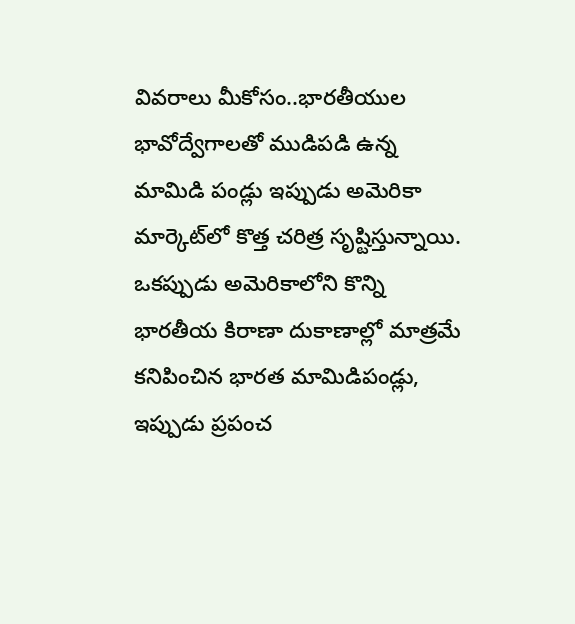వివరాలు మీకోసం..భారతీయుల భావోద్వేగాలతో ముడిపడి ఉన్న మామిడి పండ్లు ఇప్పుడు అమెరికా మార్కెట్‌లో కొత్త చరిత్ర సృష్టిస్తున్నాయి. ఒకప్పుడు అమెరికాలోని కొన్ని భారతీయ కిరాణా దుకాణాల్లో మాత్రమే కనిపించిన భారత మామిడిపండ్లు, ఇప్పుడు ప్రపంచ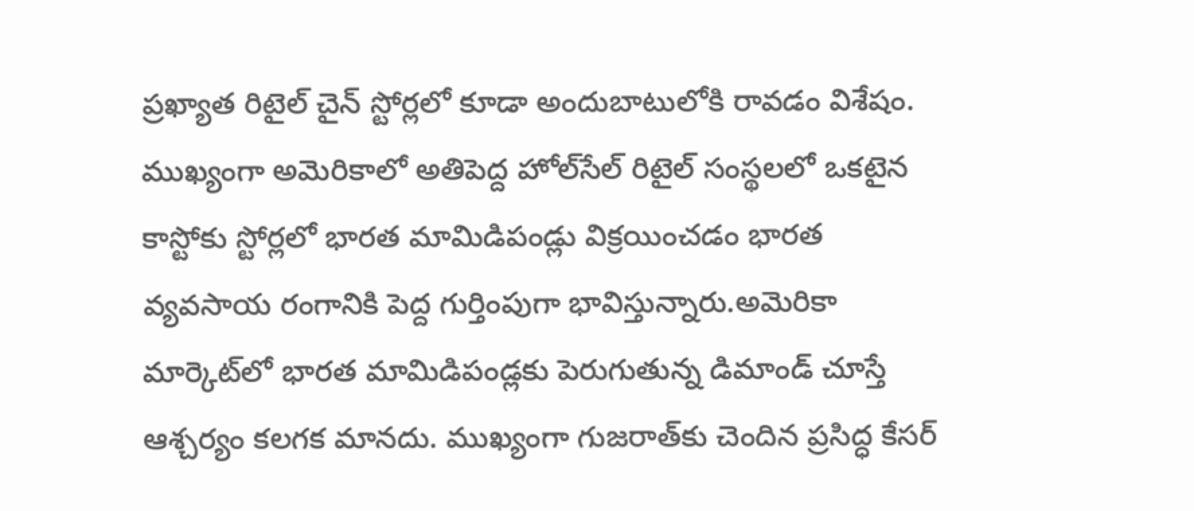ప్రఖ్యాత రిటైల్ చైన్ స్టోర్లలో కూడా అందుబాటులోకి రావడం విశేషం. ముఖ్యంగా అమెరికాలో అతిపెద్ద హోల్‌సేల్ రిటైల్ సంస్థలలో ఒకటైన కాస్టోకు స్టోర్లలో భారత మామిడిపండ్లు విక్రయించడం భారత వ్యవసాయ రంగానికి పెద్ద గుర్తింపుగా భావిస్తున్నారు.అమెరికా మార్కెట్‌లో భారత మామిడిపండ్లకు పెరుగుతున్న డిమాండ్ చూస్తే ఆశ్చర్యం కలగక మానదు. ముఖ్యంగా గుజరాత్‌కు చెందిన ప్రసిద్ధ కేసర్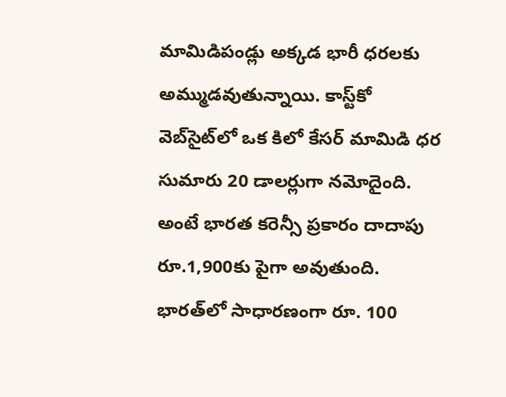మామిడిపండ్లు అక్కడ భారీ ధరలకు అమ్ముడవుతున్నాయి. కాస్ట్‌కో వెబ్‌సైట్‌లో ఒక కిలో కేసర్ మామిడి ధర సుమారు 20 డాలర్లుగా నమోదైంది. అంటే భారత కరెన్సీ ప్రకారం దాదాపు రూ.1,900కు పైగా అవుతుంది. భారత్‌లో సాధారణంగా రూ. 100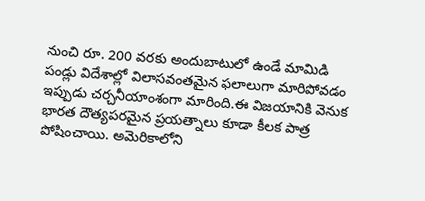నుంచి రూ. 200 వరకు అందుబాటులో ఉండే మామిడి పండ్లు విదేశాల్లో విలాసవంతమైన ఫలాలుగా మారిపోవడం ఇప్పుడు చర్చనీయాంశంగా మారింది.ఈ విజయానికి వెనుక భారత దౌత్యపరమైన ప్రయత్నాలు కూడా కీలక పాత్ర పోషించాయి. అమెరికాలోని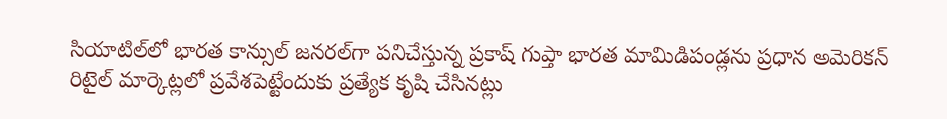సియాటిల్‌లో భారత కాన్సుల్ జనరల్‌గా పనిచేస్తున్న ప్రకాష్ గుప్తా భారత మామిడిపండ్లను ప్రధాన అమెరికన్ రిటైల్ మార్కెట్లలో ప్రవేశపెట్టేందుకు ప్రత్యేక కృషి చేసినట్లు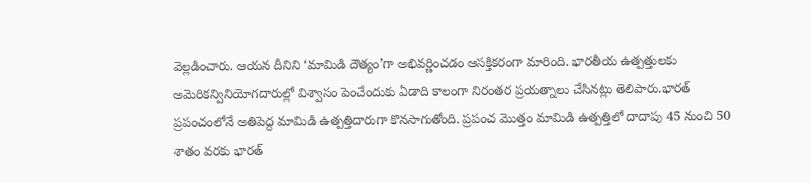వెల్లడించారు. ఆయన దీనిని ‘మామిడి దౌత్యం’గా అభివర్ణించడం ఆసక్తికరంగా మారింది. భారతీయ ఉత్పత్తులకు అమెరికన్వినియోగదారుల్లో విశ్వాసం పెంచేందుకు ఏడాది కాలంగా నిరంతర ప్రయత్నాలు చేసినట్లు తెలిపారు.భారత్ ప్రపంచంలోనే అతిపెద్ద మామిడి ఉత్పత్తిదారుగా కొనసాగుతోంది. ప్రపంచ మొత్తం మామిడి ఉత్పత్తిలో దాదాపు 45 నుంచి 50 శాతం వరకు భారత్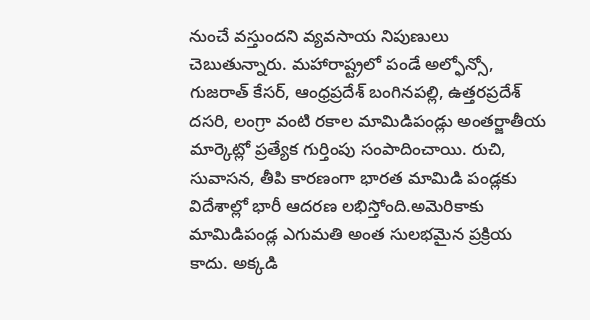నుంచే వస్తుందని వ్యవసాయ నిపుణులు చెబుతున్నారు. మహారాష్ట్రలో పండే అల్ఫోన్సో, గుజరాత్ కేసర్, ఆంధ్రప్రదేశ్ బంగినపల్లి, ఉత్తరప్రదేశ్ దసరి, లంగ్రా వంటి రకాల మామిడిపండ్లు అంతర్జాతీయ మార్కెట్లో ప్రత్యేక గుర్తింపు సంపాదించాయి. రుచి, సువాసన, తీపి కారణంగా భారత మామిడి పండ్లకు విదేశాల్లో భారీ ఆదరణ లభిస్తోంది.అమెరికాకు మామిడిపండ్ల ఎగుమతి అంత సులభమైన ప్రక్రియ కాదు. అక్కడి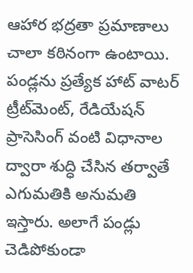ఆహార భద్రతా ప్రమాణాలు చాలా కఠినంగా ఉంటాయి. పండ్లను ప్రత్యేక హాట్ వాటర్ ట్రీట్‌మెంట్, రేడియేషన్ ప్రాసెసింగ్ వంటి విధానాల ద్వారా శుద్ధి చేసిన తర్వాతే ఎగుమతికి అనుమతి ఇస్తారు. అలాగే పండ్లు చెడిపోకుండా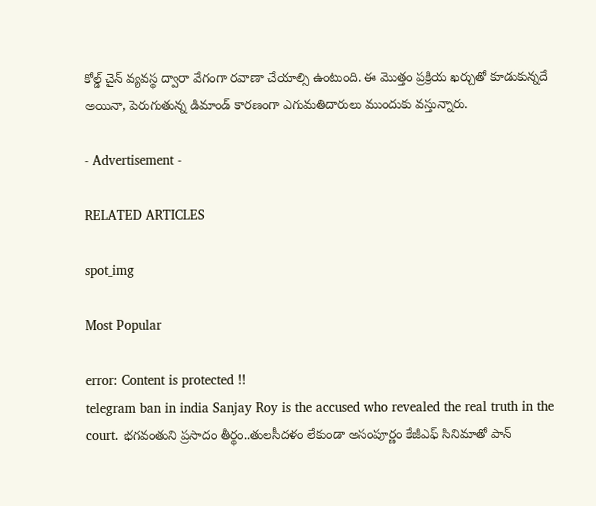కోల్డ్ చైన్ వ్యవస్థ ద్వారా వేగంగా రవాణా చేయాల్సి ఉంటుంది. ఈ మొత్తం ప్రక్రియ ఖర్చుతో కూడుకున్నదే అయినా, పెరుగుతున్న డిమాండ్ కారణంగా ఎగుమతిదారులు ముందుకు వస్తున్నారు.

- Advertisement -

RELATED ARTICLES

spot_img

Most Popular

error: Content is protected !!
telegram ban in india Sanjay Roy is the accused who revealed the real truth in the court. భగవంతుని ప్రసాదం తీర్థం..తులసీదళం లేకుండా అసంపూర్ణం కేజీఎఫ్ సినిమాతో పాన్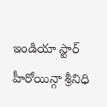ఇండియా స్టార్ హీరోయిన్గా శ్రీనిధి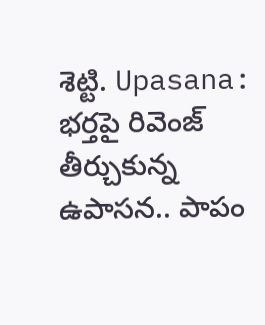శెట్టి. Upasana: భర్తపై రివెంజ్ తీర్చుకున్న ఉపాసన.. పాపం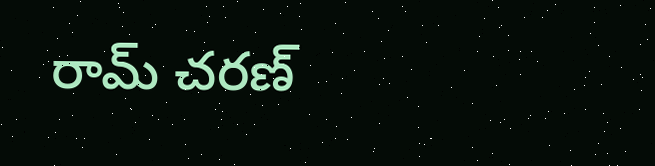రామ్ చరణ్